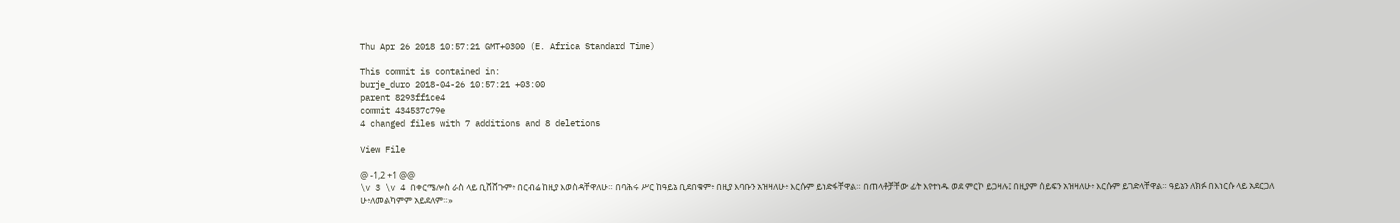Thu Apr 26 2018 10:57:21 GMT+0300 (E. Africa Standard Time)

This commit is contained in:
burje_duro 2018-04-26 10:57:21 +03:00
parent 8293ff1ce4
commit 434537c79e
4 changed files with 7 additions and 8 deletions

View File

@ -1,2 +1 @@
\v 3 \v 4 በቀርሜሎስ ራስ ላይ ቢሸሸጉም፥ በርብሬ ከዚያ እወስዳቸዋለሁ። በባሕሩ ሥር ከዓይኔ ቢደበቁም፥ በዚያ እባቡን አዝዛለሁ፥ እርሱም ይነድፋቸዋል። በጠላቶቻቸው ፊት እየተነዱ ወደ ምርኮ ይጋዛሉ፤ በዚያም ሰይፍን አዝዛለሁ፥ እርሱም ይገድላቸዋል። ዓይኔን ለክፉ በእነርሱ ላይ አደርጋለ
ሁ፥ለመልካምም አይደለም።»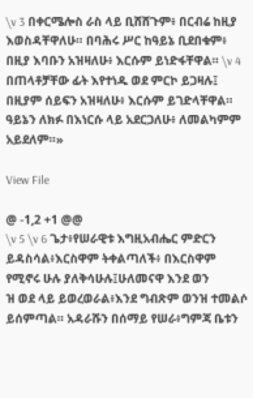\v 3 በቀርሜሎስ ራስ ላይ ቢሸሸጉም፥ በርብሬ ከዚያ እወስዳቸዋለሁ። በባሕሩ ሥር ከዓይኔ ቢደበቁም፥ በዚያ እባቡን አዝዛለሁ፥ እርሱም ይነድፋቸዋል። \v 4 በጠላቶቻቸው ፊት እየተነዱ ወደ ምርኮ ይጋዛሉ፤ በዚያም ሰይፍን አዝዛለሁ፥ እርሱም ይገድላቸዋል። ዓይኔን ለክፉ በእነርሱ ላይ አደርጋለሁ፥ ለመልካምም አይደለም።»

View File

@ -1,2 +1 @@
\v 5 \v 6 ጌታ፥የሠራዊቱ እግዚአብሔር ምድርን ይዳስሳል፥እርስዋም ትቀልጣለች፥ በእርስዋም የሚኖሩ ሁሉ ያለቅሳሁሉ፤ሁለመናዋ እንደ ወን
ዝ ወደ ላይ ይወረወራል፥እንደ ግብጽም ወንዝ ተመልሶ ይሰምጣል። አዳራሹን በሰማይ የሠራ፥ግምጃ ቤቱን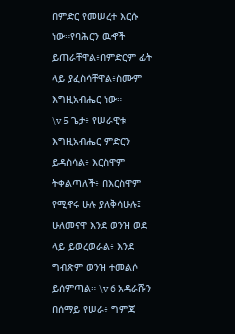በምድር የመሠረተ እርሱ ነው።የባሕርን ዉኆች ይጠራቸዋል፥በምድርም ፊት ላይ ያፈስሳቸዋል፥ስሙም እግዚአብሔር ነው።
\v 5 ጌታ፥ የሠራዊቱ እግዚአብሔር ምድርን ይዳስሳል፥ እርስዋም ትቀልጣለች፥ በእርስዋም የሚኖሩ ሁሉ ያለቅሳሁሉ፤ ሁለመናዋ እንደ ወንዝ ወደ ላይ ይወረወራል፥ እንደ ግብጽም ወንዝ ተመልሶ ይሰምጣል። \v 6 አዳራሹን በሰማይ የሠራ፥ ግምጃ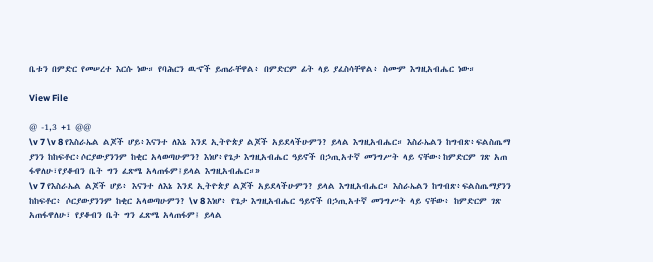ቤቱን በምድር የመሠረተ እርሱ ነው። የባሕርን ዉኆች ይጠራቸዋል፥ በምድርም ፊት ላይ ያፈስሳቸዋል፥ ስሙም እግዚአብሔር ነው።

View File

@ -1,3 +1 @@
\v 7 \v 8 የእስራኤል ልጆች ሆይ፥እናንተ ለእኔ እንደ ኢትዮጵያ ልጆች አይደላችሁምን? ይላል እግዚአብሔር። እስራኤልን ከግብጽ፥ፍልስጤማ
ያንን ከከፍቶር፥ሶርያውያንንም ከቂር አላወጣሁምን? እነሆ፥የጌታ እግዚአብሔር ዓይኖች በኃጢአተኛ መንግሥት ላይ ናቸው፥ከምድርም ገጽ አጠ
ፋዋለሁ፣የያቆብን ቤት ግን ፈጽሜ አላጠፋም፤ይላል እግዚአብሔር።»
\v 7 የእስራኤል ልጆች ሆይ፥ እናንተ ለእኔ እንደ ኢትዮጵያ ልጆች አይደላችሁምን? ይላል እግዚአብሔር። እስራኤልን ከግብጽ፥ፍልስጤማያንን ከከፍቶር፥ ሶርያውያንንም ከቂር አላወጣሁምን? \v 8 እነሆ፥ የጌታ እግዚአብሔር ዓይኖች በኃጢአተኛ መንግሥት ላይ ናቸው፥ ከምድርም ገጽ አጠፋዋለሁ፣ የያቆብን ቤት ግን ፈጽሜ አላጠፋም፤ ይላል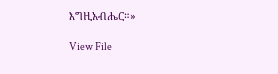እግዚአብሔር።»

View File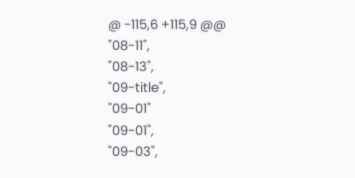@ -115,6 +115,9 @@
"08-11",
"08-13",
"09-title",
"09-01"
"09-01",
"09-03",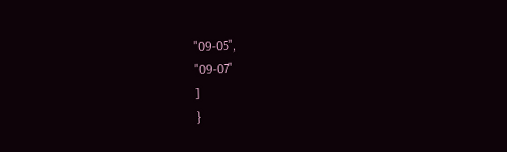"09-05",
"09-07"
]
}